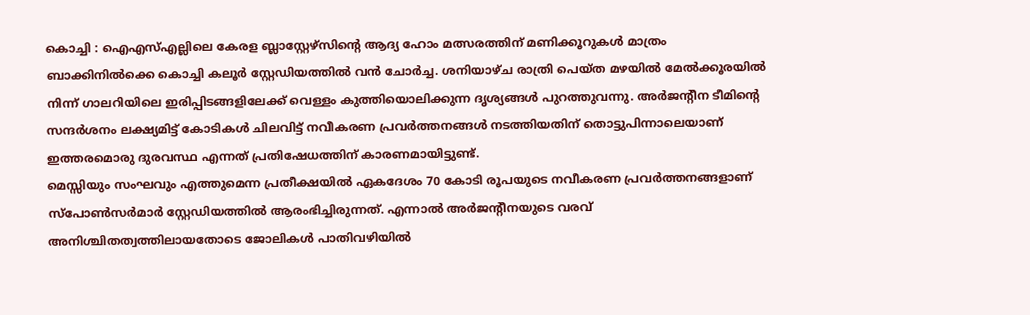കൊച്ചി : ഐഎസ്എല്ലിലെ കേരള ബ്ലാസ്റ്റേഴ്സിന്റെ ആദ്യ ഹോം മത്സരത്തിന് മണിക്കൂറുകൾ മാത്രം ബാക്കിനിൽക്കെ കൊച്ചി കലൂർ സ്റ്റേഡിയത്തിൽ വൻ ചോർച്ച. ശനിയാഴ്ച രാത്രി പെയ്ത മഴയിൽ മേൽക്കൂരയിൽ നിന്ന് ഗാലറിയിലെ ഇരിപ്പിടങ്ങളിലേക്ക് വെള്ളം കുത്തിയൊലിക്കുന്ന ദൃശ്യങ്ങൾ പുറത്തുവന്നു. അർജന്റീന ടീമിന്റെ സന്ദർശനം ലക്ഷ്യമിട്ട് കോടികൾ ചിലവിട്ട് നവീകരണ പ്രവർത്തനങ്ങൾ നടത്തിയതിന് തൊട്ടുപിന്നാലെയാണ് ഇത്തരമൊരു ദുരവസ്ഥ എന്നത് പ്രതിഷേധത്തിന് കാരണമായിട്ടുണ്ട്.
മെസ്സിയും സംഘവും എത്തുമെന്ന പ്രതീക്ഷയിൽ ഏകദേശം 70 കോടി രൂപയുടെ നവീകരണ പ്രവർത്തനങ്ങളാണ് സ്പോൺസർമാർ സ്റ്റേഡിയത്തിൽ ആരംഭിച്ചിരുന്നത്. എന്നാൽ അർജന്റീനയുടെ വരവ് അനിശ്ചിതത്വത്തിലായതോടെ ജോലികൾ പാതിവഴിയിൽ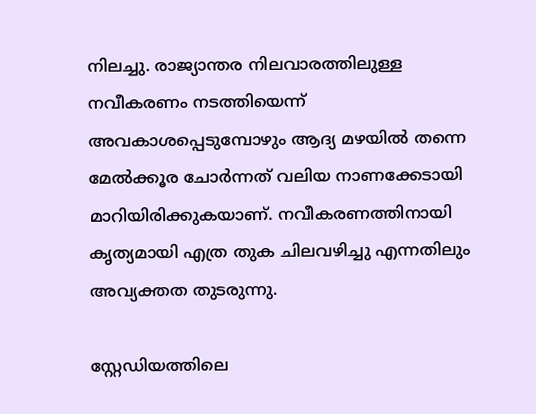നിലച്ചു. രാജ്യാന്തര നിലവാരത്തിലുള്ള നവീകരണം നടത്തിയെന്ന് അവകാശപ്പെടുമ്പോഴും ആദ്യ മഴയിൽ തന്നെ മേൽക്കൂര ചോർന്നത് വലിയ നാണക്കേടായി മാറിയിരിക്കുകയാണ്. നവീകരണത്തിനായി കൃത്യമായി എത്ര തുക ചിലവഴിച്ചു എന്നതിലും അവ്യക്തത തുടരുന്നു.

സ്റ്റേഡിയത്തിലെ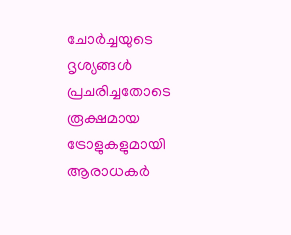ചോർച്ചയുടെ ദൃശ്യങ്ങൾ പ്രചരിച്ചതോടെ രൂക്ഷമായ ട്രോളുകളുമായി ആരാധകർ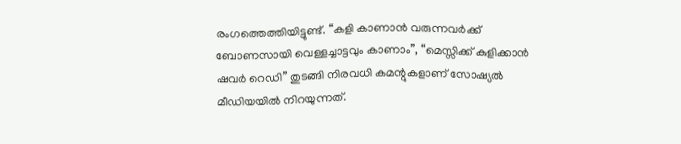രംഗത്തെത്തിയിട്ടുണ്ട്. “കളി കാണാൻ വരുന്നവർക്ക് ബോണസായി വെള്ളച്ചാട്ടവും കാണാം”, “മെസ്സിക്ക് കുളിക്കാൻ ഷവർ റെഡി” തുടങ്ങി നിരവധി കമന്റുകളാണ് സോഷ്യൽ മീഡിയയിൽ നിറയുന്നത്.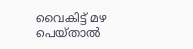വൈകിട്ട് മഴ പെയ്താൽ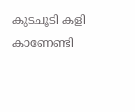കുടചൂടി കളി കാണേണ്ടി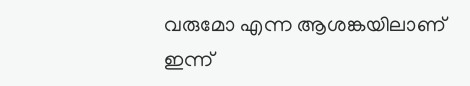വരുമോ എന്ന ആശങ്കയിലാണ് ഇന്ന്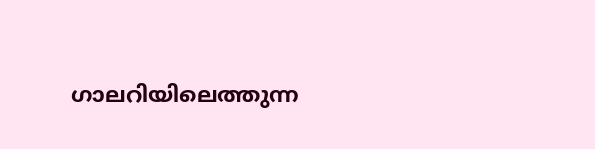ഗാലറിയിലെത്തുന്ന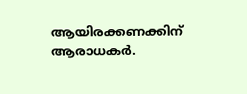ആയിരക്കണക്കിന് ആരാധകർ.